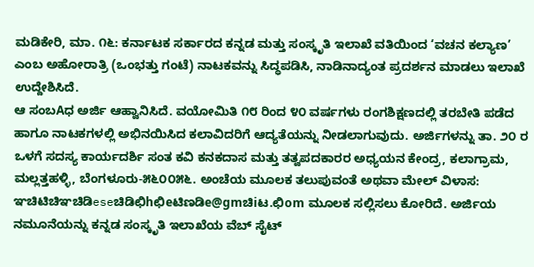ಮಡಿಕೇರಿ, ಮಾ. ೧೬: ಕರ್ನಾಟಕ ಸರ್ಕಾರದ ಕನ್ನಡ ಮತ್ತು ಸಂಸ್ಕೃತಿ ಇಲಾಖೆ ವತಿಯಿಂದ ‘ವಚನ ಕಲ್ಯಾಣ’ ಎಂಬ ಅಹೋರಾತ್ರಿ (ಒಂಭತ್ತು ಗಂಟೆ) ನಾಟಕವನ್ನು ಸಿದ್ಧಪಡಿಸಿ, ನಾಡಿನಾದ್ಯಂತ ಪ್ರದರ್ಶನ ಮಾಡಲು ಇಲಾಖೆ ಉದ್ದೇಶಿಸಿದೆ.
ಆ ಸಂಬAಧ ಅರ್ಜಿ ಆಹ್ವಾನಿಸಿದೆ. ವಯೋಮಿತಿ ೧೮ ರಿಂದ ೪೦ ವರ್ಷಗಳು ರಂಗಶಿಕ್ಷಣದಲ್ಲಿ ತರಬೇತಿ ಪಡೆದ ಹಾಗೂ ನಾಟಕಗಳಲ್ಲಿ ಅಭಿನಯಿಸಿದ ಕಲಾವಿದರಿಗೆ ಆದ್ಯತೆಯನ್ನು ನೀಡಲಾಗುವುದು. ಅರ್ಜಿಗಳನ್ನು ತಾ. ೨೦ ರ ಒಳಗೆ ಸದಸ್ಯ ಕಾರ್ಯದರ್ಶಿ ಸಂತ ಕವಿ ಕನಕದಾಸ ಮತ್ತು ತತ್ವಪದಕಾರರ ಅಧ್ಯಯನ ಕೇಂದ್ರ, ಕಲಾಗ್ರಾಮ, ಮಲ್ಲತ್ತಹಳ್ಳಿ, ಬೆಂಗಳೂರು-೫೬೦೦೫೬. ಅಂಚೆಯ ಮೂಲಕ ತಲುಪುವಂತೆ ಅಥವಾ ಮೇಲ್ ವಿಳಾಸ: ಞಚಿಟಿಚಿಞಚಿಡಿeseಚಿಡಿಛಿhಛಿeಟಿಣಡಿe@gmಚಿiಟ.ಛಿom ಮೂಲಕ ಸಲ್ಲಿಸಲು ಕೋರಿದೆ. ಅರ್ಜಿಯ ನಮೂನೆಯನ್ನು ಕನ್ನಡ ಸಂಸ್ಕೃತಿ ಇಲಾಖೆಯ ವೆಬ್ ಸೈಟ್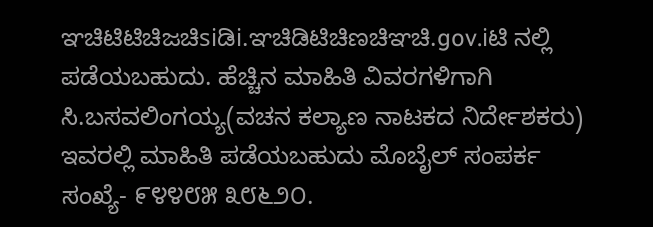ಞಚಿಟಿಟಿಚಿಜಚಿsiಡಿi.ಞಚಿಡಿಟಿಚಿಣಚಿಞಚಿ.gov.iಟಿ ನಲ್ಲಿ ಪಡೆಯಬಹುದು. ಹೆಚ್ಚಿನ ಮಾಹಿತಿ ವಿವರಗಳಿಗಾಗಿ ಸಿ.ಬಸವಲಿಂಗಯ್ಯ(ವಚನ ಕಲ್ಯಾಣ ನಾಟಕದ ನಿರ್ದೇಶಕರು) ಇವರಲ್ಲಿ ಮಾಹಿತಿ ಪಡೆಯಬಹುದು ಮೊಬೈಲ್ ಸಂಪರ್ಕ ಸಂಖ್ಯೆ- ೯೪೪೮೫ ೩೮೬೨೦.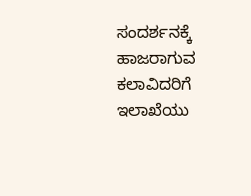ಸಂದರ್ಶನಕ್ಕೆ ಹಾಜರಾಗುವ ಕಲಾವಿದರಿಗೆ ಇಲಾಖೆಯು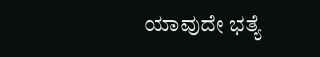ಯಾವುದೇ ಭತ್ಯೆ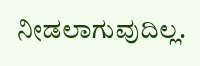ನೀಡಲಾಗುವುದಿಲ್ಲ.